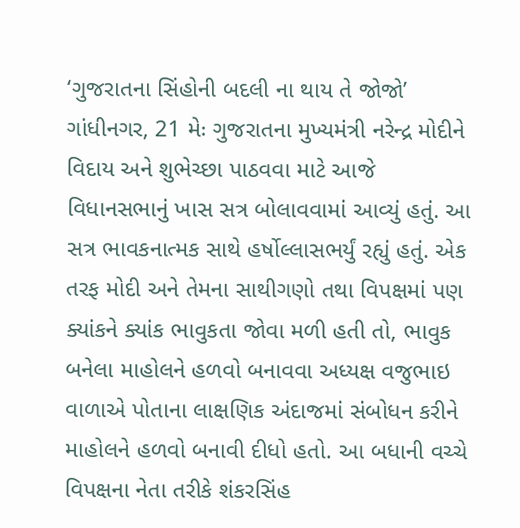‘ગુજરાતના સિંહોની બદલી ના થાય તે જોજો’
ગાંધીનગર, 21 મેઃ ગુજરાતના મુખ્યમંત્રી નરેન્દ્ર મોદીને વિદાય અને શુભેચ્છા પાઠવવા માટે આજે વિધાનસભાનું ખાસ સત્ર બોલાવવામાં આવ્યું હતું. આ સત્ર ભાવકનાત્મક સાથે હર્ષોલ્લાસભર્યું રહ્યું હતું. એક તરફ મોદી અને તેમના સાથીગણો તથા વિપક્ષમાં પણ ક્યાંકને ક્યાંક ભાવુકતા જોવા મળી હતી તો, ભાવુક બનેલા માહોલને હળવો બનાવવા અધ્યક્ષ વજુભાઇ વાળાએ પોતાના લાક્ષણિક અંદાજમાં સંબોધન કરીને માહોલને હળવો બનાવી દીધો હતો. આ બધાની વચ્ચે વિપક્ષના નેતા તરીકે શંકરસિંહ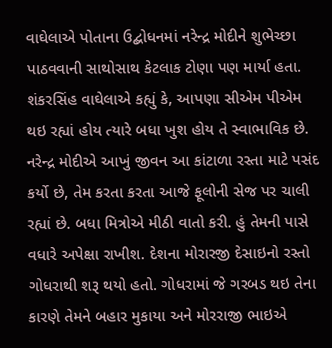વાઘેલાએ પોતાના ઉદ્બોધનમાં નરેન્દ્ર મોદીને શુભેચ્છા પાઠવવાની સાથોસાથ કેટલાક ટોણા પણ માર્યા હતા.
શંકરસિંહ વાઘેલાએ કહ્યું કે, આપણા સીએમ પીએમ થઇ રહ્યાં હોય ત્યારે બધા ખુશ હોય તે સ્વાભાવિક છે. નરેન્દ્ર મોદીએ આખું જીવન આ કાંટાળા રસ્તા માટે પસંદ કર્યો છે, તેમ કરતા કરતા આજે ફૂલોની સેજ પર ચાલી રહ્યાં છે. બધા મિત્રોએ મીઠી વાતો કરી. હું તેમની પાસે વધારે અપેક્ષા રાખીશ. દેશના મોરારજી દેસાઇનો રસ્તો ગોધરાથી શરૂ થયો હતો. ગોધરામાં જે ગરબડ થઇ તેના કારણે તેમને બહાર મુકાયા અને મોરરાજી ભાઇએ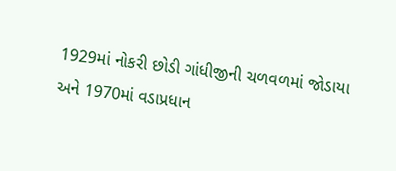1929માં નોકરી છોડી ગાંધીજીની ચળવળમાં જોડાયા અને 1970માં વડાપ્રધાન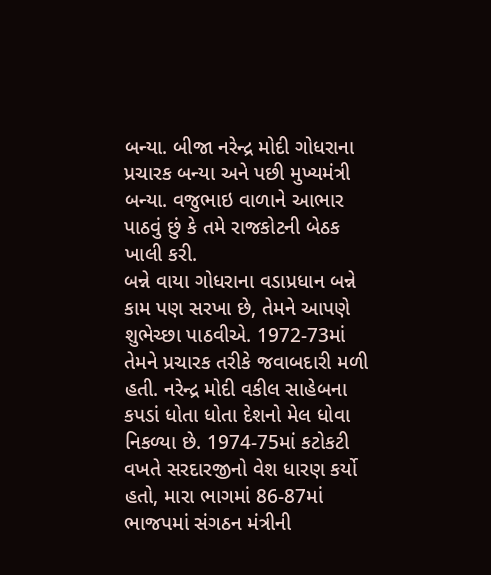બન્યા. બીજા નરેન્દ્ર મોદી ગોધરાના પ્રચારક બન્યા અને પછી મુખ્યમંત્રી બન્યા. વજુભાઇ વાળાને આભાર પાઠવું છું કે તમે રાજકોટની બેઠક ખાલી કરી.
બન્ને વાયા ગોધરાના વડાપ્રધાન બન્ને કામ પણ સરખા છે, તેમને આપણે શુભેચ્છા પાઠવીએ. 1972-73માં તેમને પ્રચારક તરીકે જવાબદારી મળી હતી. નરેન્દ્ર મોદી વકીલ સાહેબના કપડાં ધોતા ધોતા દેશનો મેલ ધોવા નિકળ્યા છે. 1974-75માં કટોકટી વખતે સરદારજીનો વેશ ધારણ કર્યો હતો, મારા ભાગમાં 86-87માં ભાજપમાં સંગઠન મંત્રીની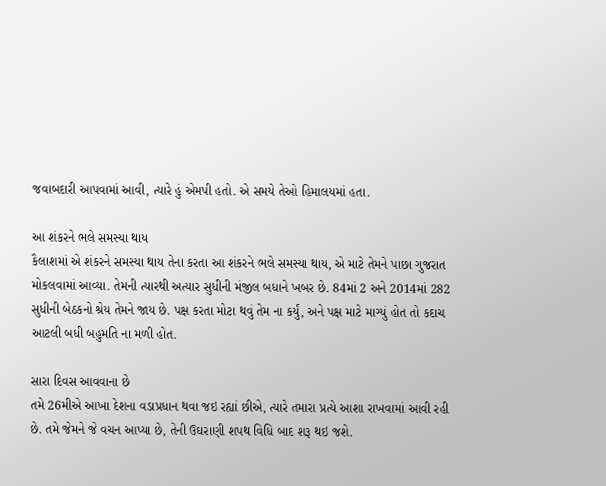જવાબદારી આપવામાં આવી, ત્યારે હું એમપી હતો. એ સમયે તેઓ હિમાલયમાં હતા.

આ શંકરને ભલે સમસ્યા થાય
કૈલાશમાં એ શંકરને સમસ્યા થાય તેના કરતા આ શંકરને ભલે સમસ્યા થાય, એ માટે તેમને પાછા ગુજરાત મોકલવામાં આવ્યા. તેમની ત્યારથી અત્યાર સુધીની મંજીલ બધાને ખબર છે. 84માં 2 અને 2014માં 282 સુધીની બેઠકનો શ્રેય તેમને જાય છે. પક્ષ કરતા મોટા થવું તેમ ના કર્યું, અને પક્ષ માટે માગ્યું હોત તો કદાચ આટલી બધી બહુમતિ ના મળી હોત.

સારા દિવસ આવવાના છે
તમે 26મીએ આખા દેશના વડાપ્રધાન થવા જઇ રહ્યાં છીએ, ત્યારે તમારા પ્રત્યે આશા રાખવામાં આવી રહી છે. તમે જેમને જે વચન આપ્યા છે, તેની ઉઘરાણી શપથ વિધિ બાદ શરૂ થઇ જશે.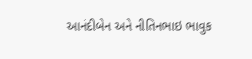આનંદીબેન અને નીતિનભાઇ ભાવુક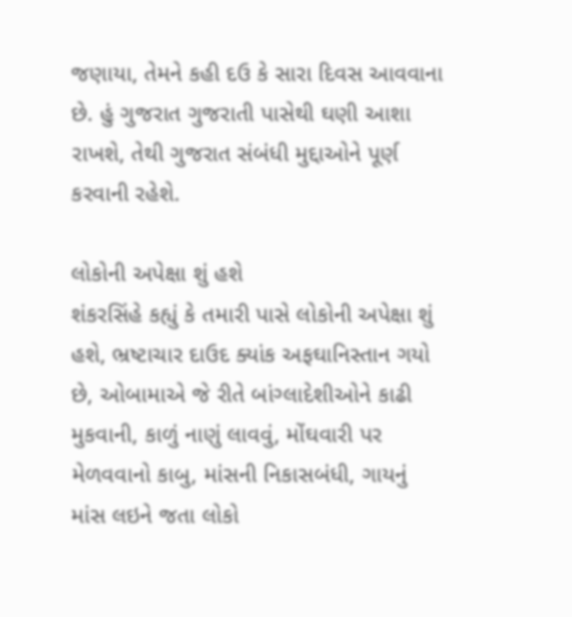જણાયા, તેમને કહી દઉ કે સારા દિવસ આવવાના છે. હું ગુજરાત ગુજરાતી પાસેથી ઘણી આશા રાખશે, તેથી ગુજરાત સંબંધી મુદ્દાઓને પૂર્ણ કરવાની રહેશે.

લોકોની અપેક્ષા શું હશે
શંકરસિંહે કહ્યું કે તમારી પાસે લોકોની અપેક્ષા શું હશે, ભ્રષ્ટાચાર દાઉદ ક્યાંક અફઘાનિસ્તાન ગયો છે, ઓબામાએ જે રીતે બાંગ્લાદેશીઓને કાઢી મુકવાની, કાળું નાણું લાવવું, મોંઘવારી પર મેળવવાનો કાબુ, માંસની નિકાસબંધી, ગાયનું માંસ લઇને જતા લોકો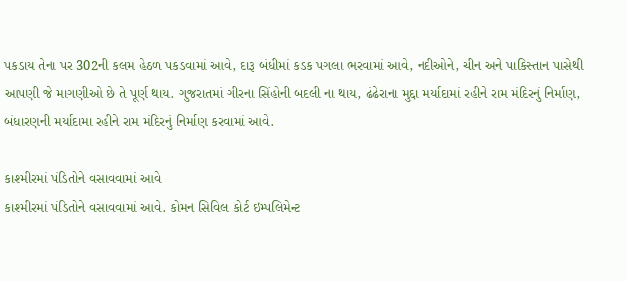પકડાય તેના પર 302ની કલમ હેઠળ પકડવામાં આવે, દારૂ બંધીમાં કડક પગલા ભરવામાં આવે, નદીઓને, ચીન અને પાકિસ્તાન પાસેથી આપણી જે માગણીઓ છે તે પૂર્ણ થાય. ગુજરાતમાં ગીરના સિંહોની બદલી ના થાય, ઢંઢેરાના મુદ્દા મર્યાદામાં રહીને રામ મંદિરનું નિર્માણ, બંધારણની મર્યાદામા રહીને રામ મંદિરનું નિર્માણ કરવામાં આવે.

કાશ્મીરમાં પંડિતોને વસાવવામાં આવે
કાશ્મીરમાં પંડિતોને વસાવવામાં આવે. કોમન સિવિલ કોર્ટ ઇમ્પલિમેન્ટ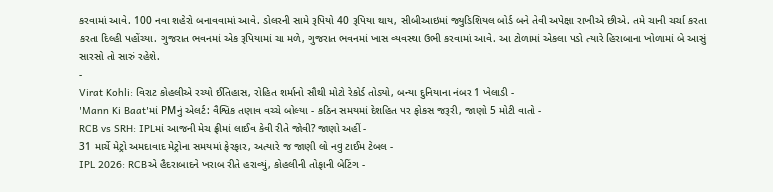કરવામાં આવે. 100 નવા શહેરો બનાવવામાં આવે. ડોલરની સામે રૂપિયો 40 રૂપિયા થાય, સીબીઆઇમાં જ્યુડિશિયલ બોર્ડ બને તેવી અપેક્ષા રાખીએ છીએ. તમે ચાની ચર્ચા કરતા કરતા દિલ્હી પહોંચ્યા. ગુજરાત ભવનમાં એક રૂપિયામાં ચા મળે, ગુજરાત ભવનમાં ખાસ વ્યવસ્થા ઉભી કરવામાં આવે. આ ટોળામાં એકલા પડો ત્યારે હિરાબાના ખોળામાં બે આસું સારસો તો સારું રહેશે.
-
Virat Kohli: વિરાટ કોહલીએ રચ્યો ઈતિહાસ, રોહિત શર્માનો સૌથી મોટો રેકોર્ડ તોડ્યો, બન્યા દુનિયાના નંબર 1 ખેલાડી -
'Mann Ki Baat'માં PMનું એલર્ટ: વૈશ્વિક તણાવ વચ્ચે બોલ્યા - કઠિન સમયમાં દેશહિત પર ફોકસ જરૂરી, જાણો 5 મોટી વાતો -
RCB vs SRH: IPLમાં આજની મેચ ફ્રીમાં લાઈવ કેવી રીતે જોવી? જાણો અહીં -
31 માર્ચે મેટ્રો અમદાવાદ મેટ્રોના સમયમાં ફેરફાર, અત્યારે જ જાણી લો નવુ ટાઈમ ટેબલ -
IPL 2026: RCBએ હૈદરાબાદને ખરાબ રીતે હરાવ્યું, કોહલીની તોફાની બેટિંગ -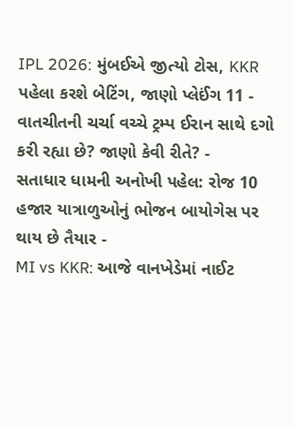IPL 2026: મુંબઈએ જીત્યો ટોસ, KKR પહેલા કરશે બેટિંગ, જાણો પ્લેઈંગ 11 -
વાતચીતની ચર્ચા વચ્ચે ટ્રમ્પ ઈરાન સાથે દગો કરી રહ્યા છે? જાણો કેવી રીતે? -
સતાધાર ધામની અનોખી પહેલ: રોજ 10 હજાર યાત્રાળુઓનું ભોજન બાયોગેસ પર થાય છે તૈયાર -
MI vs KKR: આજે વાનખેડેમાં નાઈટ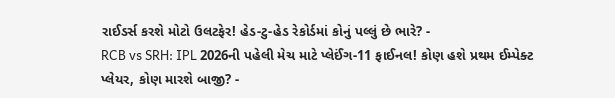રાઈડર્સ કરશે મોટો ઉલટફેર! હેડ-ટુ-હેડ રેકોર્ડમાં કોનું પલ્લું છે ભારે? -
RCB vs SRH: IPL 2026ની પહેલી મેચ માટે પ્લેઈંગ-11 ફાઈનલ! કોણ હશે પ્રથમ ઈમ્પેક્ટ પ્લેયર, કોણ મારશે બાજી? -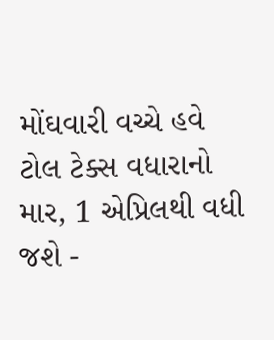મોંઘવારી વચ્ચે હવે ટોલ ટેક્સ વધારાનો માર, 1 એપ્રિલથી વધી જશે -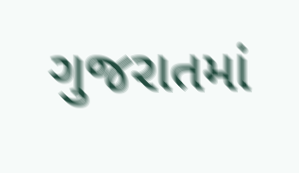ગુજરાતમાં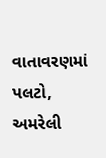વાતાવરણમાં પલટો, અમરેલી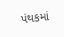પંથકમાં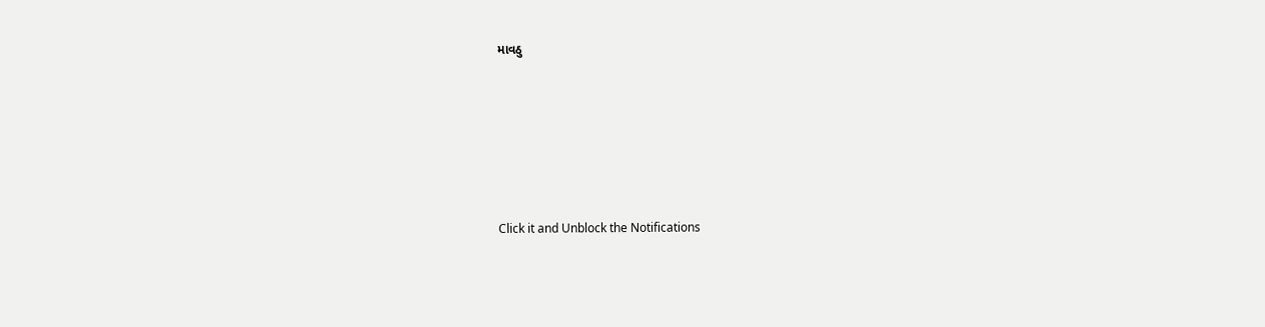માવઠુ






Click it and Unblock the Notifications